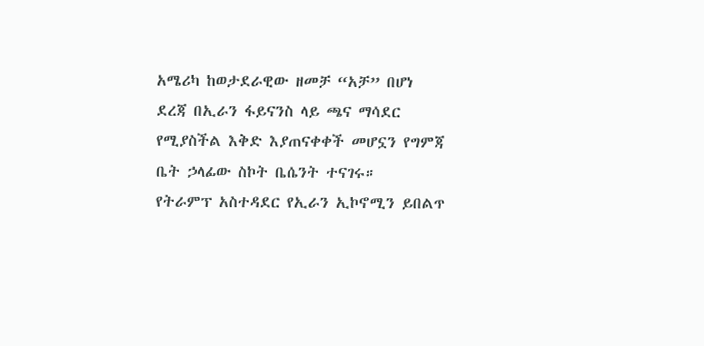አሜሪካ ከወታደራዊው ዘመቻ “አቻ” በሆነ ደረጃ በኢራን ፋይናንስ ላይ ጫና ማሳደር የሚያስችል እቅድ እያጠናቀቀች መሆኗን የግምጃ ቤት ኃላፊው ስኮት ቤሴንት ተናገሩ።
የትራምፕ አስተዳደር የኢራን ኢኮኖሚን ይበልጥ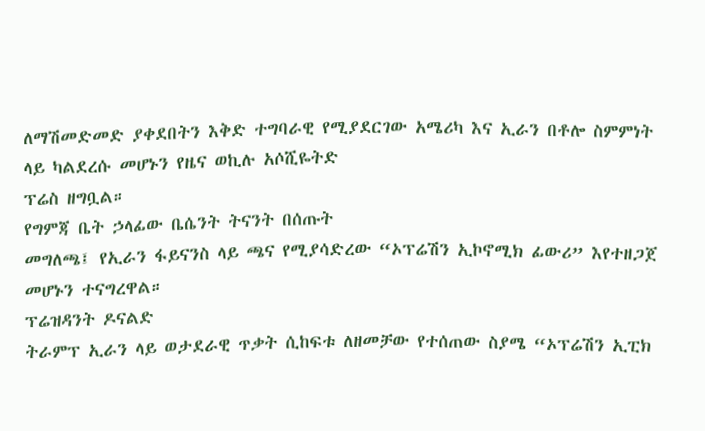ለማሽመድመድ ያቀደበትን እቅድ ተግባራዊ የሚያደርገው አሜሪካ እና ኢራን በቶሎ ስምምነት ላይ ካልደረሱ መሆኑን የዜና ወኪሉ አሶሺዬትድ
ፕሬስ ዘግቧል።
የግምጃ ቤት ኃላፊው ቤሴንት ትናንት በሰጡት
መግለጫ፤ የኢራን ፋይናንስ ላይ ጫና የሚያሳድረው “ኦፕሬሽን ኢኮኖሚክ ፊውሪ” እየተዘጋጀ መሆኑን ተናግረዋል።
ፕሬዝዳንት ዶናልድ
ትራምፕ ኢራን ላይ ወታደራዊ ጥቃት ሲከፍቱ ለዘመቻው የተሰጠው ስያሜ “ኦፕሬሽን ኢፒክ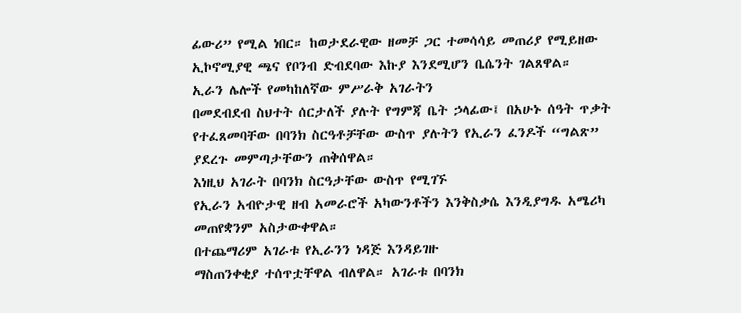ፊውሪ” የሚል ነበር። ከወታደራዊው ዘመቻ ጋር ተመሳሳይ መጠሪያ የሚይዘው
ኢኮኖሚያዊ ጫና የቦንብ ድብደባው እኩያ እንደሚሆን ቤሴንት ገልጸዋል።
ኢራን ሌሎች የመካከለኛው ምሥራቅ አገራትን
በመደብደብ ስህተት ሰርታለች ያሉት የግምጃ ቤት ኃላፊው፤ በአሁኑ ሰዓት ጥቃት የተፈጸመባቸው በባንክ ስርዓቶቻቸው ውስጥ ያሉትን የኢራን ፈንዶች “ግልጽ” ያደረጉ መምጣታቸውን ጠቅሰዋል።
እነዚህ አገራት በባንክ ስርዓታቸው ውስጥ የሚገኙ
የኢራን አብዮታዊ ዘብ አመራሮች አካውንቶችን እንቅስቃሴ እንዲያግዱ አሜሪካ መጠየቋንም አስታውቀዋል።
በተጨማሪም አገራቱ የኢራንን ነዳጅ እንዳይገዙ
ማስጠንቀቂያ ተሰጥቷቸዋል ብለዋል። አገራቱ በባንክ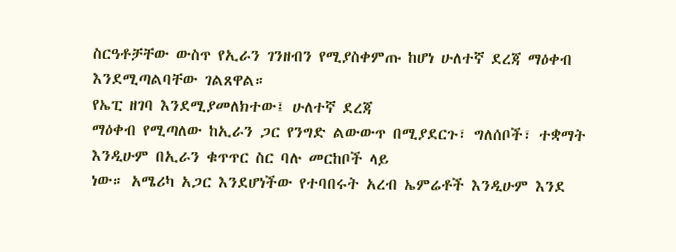ስርዓቶቻቸው ውስጥ የኢራን ገንዘብን የሚያስቀምጡ ከሆነ ሁለተኛ ደረጃ ማዕቀብ
እንደሚጣልባቸው ገልጸዋል።
የኤፒ ዘገባ እንደሚያመለክተው፤ ሁለተኛ ደረጃ
ማዕቀብ የሚጣለው ከኢራን ጋር የንግድ ልውውጥ በሚያደርጉ፣ ግለሰቦች፣ ተቋማት እንዲሁም በኢራን ቁጥጥር ስር ባሉ መርከቦች ላይ
ነው። አሜሪካ አጋር እንደሆነችው የተባበሩት አረብ ኤምሬቶች እንዲሁም እንደ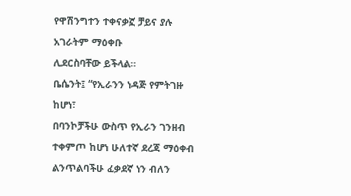የዋሽንግተን ተቀናቃኟ ቻይና ያሉ አገራትም ማዕቀቡ
ሊደርስባቸው ይችላል።
ቤሴንት፤ “የኢራንን ነዳጅ የምትገዙ ከሆነ፣
በባንኮቻችሁ ውስጥ የኢራን ገንዘብ ተቀምጦ ከሆነ ሁለተኛ ደረጃ ማዕቀብ ልንጥልባችሁ ፈቃደኛ ነን ብለን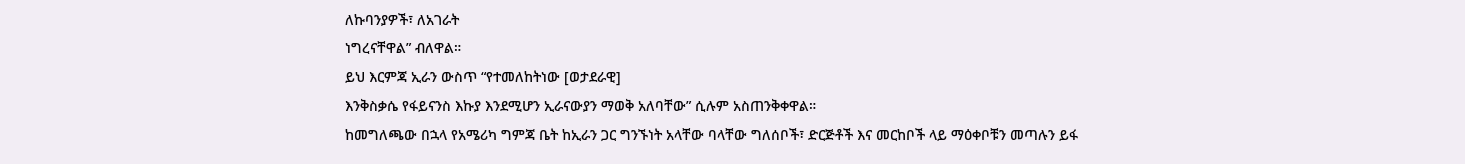ለኩባንያዎች፣ ለአገራት
ነግረናቸዋል” ብለዋል።
ይህ እርምጃ ኢራን ውስጥ “የተመለከትነው [ወታደራዊ]
እንቅስቃሴ የፋይናንስ እኩያ እንደሚሆን ኢራናውያን ማወቅ አለባቸው” ሲሉም አስጠንቅቀዋል።
ከመግለጫው በኋላ የአሜሪካ ግምጃ ቤት ከኢራን ጋር ግንኙነት አላቸው ባላቸው ግለሰቦች፣ ድርጅቶች እና መርከቦች ላይ ማዕቀቦቹን መጣሉን ይፋ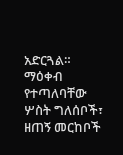አድርጓል። ማዕቀብ የተጣለባቸው ሦስት ግለሰቦች፣ ዘጠኝ መርከቦች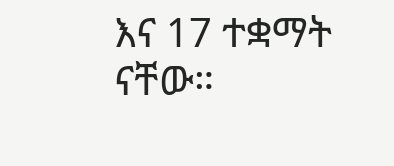እና 17 ተቋማት ናቸው።